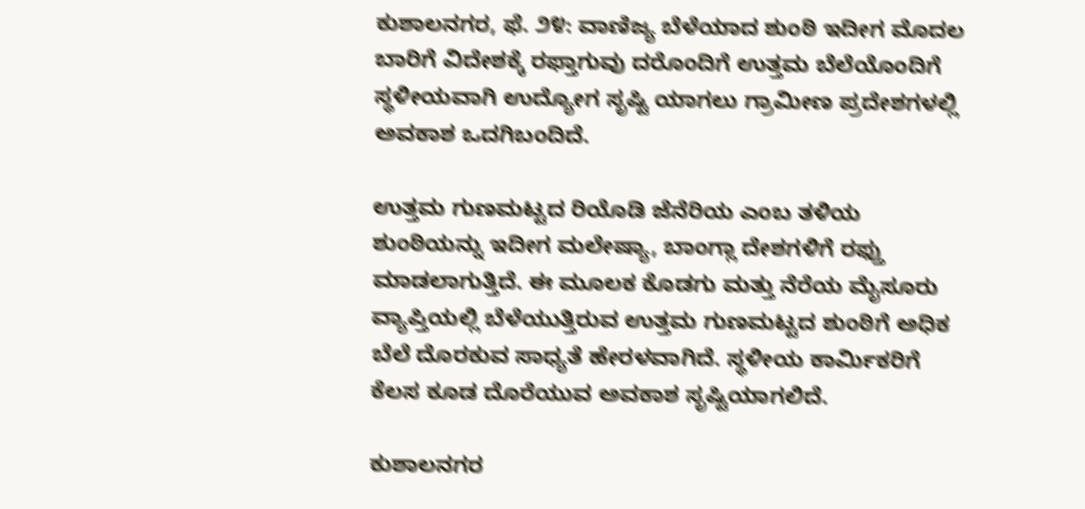ಕುಶಾಲನಗರ, ಫೆ. ೨೪: ವಾಣಿಜ್ಯ ಬೆಳೆಯಾದ ಶುಂಠಿ ಇದೀಗ ಮೊದಲ ಬಾರಿಗೆ ವಿದೇಶಕ್ಕೆ ರಫ್ತಾಗುವು ದರೊಂದಿಗೆ ಉತ್ತಮ ಬೆಲೆಯೊಂದಿಗೆ ಸ್ಥಳೀಯವಾಗಿ ಉದ್ಯೋಗ ಸೃಷ್ಟಿ ಯಾಗಲು ಗ್ರಾಮೀಣ ಪ್ರದೇಶಗಳಲ್ಲಿ ಅವಕಾಶ ಒದಗಿಬಂದಿದೆ.

ಉತ್ತಮ ಗುಣಮಟ್ಟದ ರಿಯೊಡಿ ಜೆನೆರಿಯ ಎಂಬ ತಳಿಯ ಶುಂಠಿಯನ್ನು ಇದೀಗ ಮಲೇಷ್ಯಾ, ಬಾಂಗ್ಲಾ ದೇಶಗಳಿಗೆ ರಫ್ತು ಮಾಡಲಾಗುತ್ತಿದೆ. ಈ ಮೂಲಕ ಕೊಡಗು ಮತ್ತು ನೆರೆಯ ಮೈಸೂರು ವ್ಯಾಪ್ತಿಯಲ್ಲಿ ಬೆಳೆಯುತ್ತಿರುವ ಉತ್ತಮ ಗುಣಮಟ್ಟದ ಶುಂಠಿಗೆ ಅಧಿಕ ಬೆಲೆ ದೊರಕುವ ಸಾಧ್ಯತೆ ಹೇರಳವಾಗಿದೆ. ಸ್ಥಳೀಯ ಕಾರ್ಮಿಕರಿಗೆ ಕೆಲಸ ಕೂಡ ದೊರೆಯುವ ಅವಕಾಶ ಸೃಷ್ಟಿಯಾಗಲಿದೆ.

ಕುಶಾಲನಗರ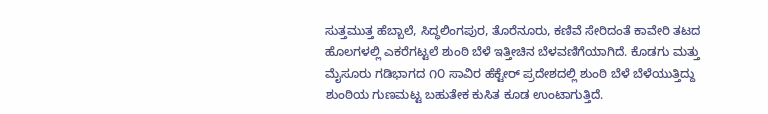ಸುತ್ತಮುತ್ತ ಹೆಬ್ಬಾಲೆ, ಸಿದ್ಧಲಿಂಗಪುರ, ತೊರೆನೂರು, ಕಣಿವೆ ಸೇರಿದಂತೆ ಕಾವೇರಿ ತಟದ ಹೊಲಗಳಲ್ಲಿ ಎಕರೆಗಟ್ಟಲೆ ಶುಂಠಿ ಬೆಳೆ ಇತ್ತೀಚಿನ ಬೆಳವಣಿಗೆಯಾಗಿದೆ. ಕೊಡಗು ಮತ್ತು ಮೈಸೂರು ಗಡಿಭಾಗದ ೧೦ ಸಾವಿರ ಹೆಕ್ಟೇರ್ ಪ್ರದೇಶದಲ್ಲಿ ಶುಂಠಿ ಬೆಳೆ ಬೆಳೆಯುತ್ತಿದ್ದು ಶುಂಠಿಯ ಗುಣಮಟ್ಟ ಬಹುತೇಕ ಕುಸಿತ ಕೂಡ ಉಂಟಾಗುತ್ತಿದೆ.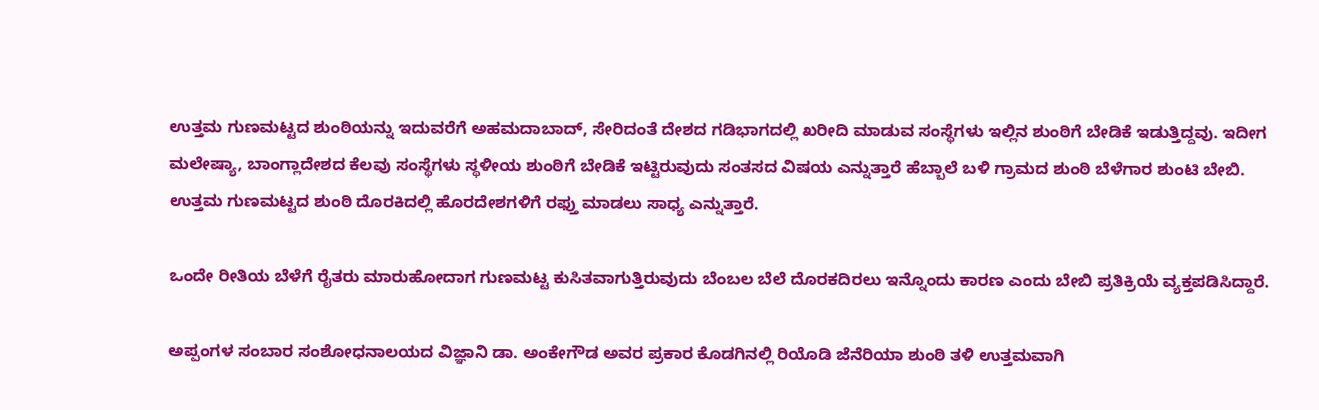ಉತ್ತಮ ಗುಣಮಟ್ಟದ ಶುಂಠಿಯನ್ನು ಇದುವರೆಗೆ ಅಹಮದಾಬಾದ್, ಸೇರಿದಂತೆ ದೇಶದ ಗಡಿಭಾಗದಲ್ಲಿ ಖರೀದಿ ಮಾಡುವ ಸಂಸ್ಥೆಗಳು ಇಲ್ಲಿನ ಶುಂಠಿಗೆ ಬೇಡಿಕೆ ಇಡುತ್ತಿದ್ದವು. ಇದೀಗ ಮಲೇಷ್ಯಾ, ಬಾಂಗ್ಲಾದೇಶದ ಕೆಲವು ಸಂಸ್ಥೆಗಳು ಸ್ಥಳೀಯ ಶುಂಠಿಗೆ ಬೇಡಿಕೆ ಇಟ್ಟಿರುವುದು ಸಂತಸದ ವಿಷಯ ಎನ್ನುತ್ತಾರೆ ಹೆಬ್ಬಾಲೆ ಬಳಿ ಗ್ರಾಮದ ಶುಂಠಿ ಬೆಳೆಗಾರ ಶುಂಟಿ ಬೇಬಿ. ಉತ್ತಮ ಗುಣಮಟ್ಟದ ಶುಂಠಿ ದೊರಕಿದಲ್ಲಿ ಹೊರದೇಶಗಳಿಗೆ ರಫ್ತು ಮಾಡಲು ಸಾಧ್ಯ ಎನ್ನುತ್ತಾರೆ.

ಒಂದೇ ರೀತಿಯ ಬೆಳೆಗೆ ರೈತರು ಮಾರುಹೋದಾಗ ಗುಣಮಟ್ಟ ಕುಸಿತವಾಗುತ್ತಿರುವುದು ಬೆಂಬಲ ಬೆಲೆ ದೊರಕದಿರಲು ಇನ್ನೊಂದು ಕಾರಣ ಎಂದು ಬೇಬಿ ಪ್ರತಿಕ್ರಿಯೆ ವ್ಯಕ್ತಪಡಿಸಿದ್ದಾರೆ.

ಅಪ್ಪಂಗಳ ಸಂಬಾರ ಸಂಶೋಧನಾಲಯದ ವಿಜ್ಞಾನಿ ಡಾ. ಅಂಕೇಗೌಡ ಅವರ ಪ್ರಕಾರ ಕೊಡಗಿನಲ್ಲಿ ರಿಯೊಡಿ ಜೆನೆರಿಯಾ ಶುಂಠಿ ತಳಿ ಉತ್ತಮವಾಗಿ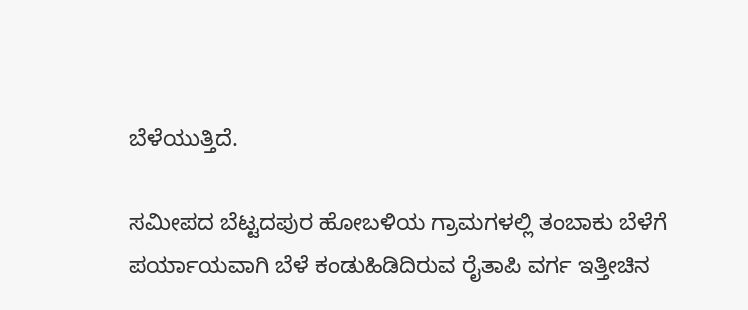ಬೆಳೆಯುತ್ತಿದೆ.

ಸಮೀಪದ ಬೆಟ್ಟದಪುರ ಹೋಬಳಿಯ ಗ್ರಾಮಗಳಲ್ಲಿ ತಂಬಾಕು ಬೆಳೆಗೆ ಪರ್ಯಾಯವಾಗಿ ಬೆಳೆ ಕಂಡುಹಿಡಿದಿರುವ ರೈತಾಪಿ ವರ್ಗ ಇತ್ತೀಚಿನ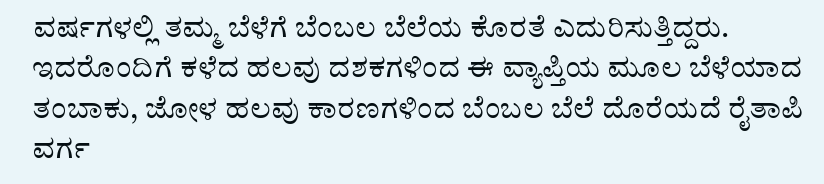ವರ್ಷಗಳಲ್ಲಿ ತಮ್ಮ ಬೆಳೆಗೆ ಬೆಂಬಲ ಬೆಲೆಯ ಕೊರತೆ ಎದುರಿಸುತ್ತಿದ್ದರು. ಇದರೊಂದಿಗೆ ಕಳೆದ ಹಲವು ದಶಕಗಳಿಂದ ಈ ವ್ಯಾಪ್ತಿಯ ಮೂಲ ಬೆಳೆಯಾದ ತಂಬಾಕು, ಜೋಳ ಹಲವು ಕಾರಣಗಳಿಂದ ಬೆಂಬಲ ಬೆಲೆ ದೊರೆಯದೆ ರೈತಾಪಿ ವರ್ಗ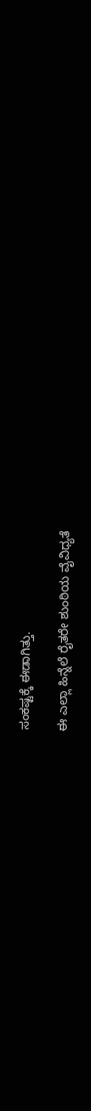ಸಂಕಷ್ಟಕ್ಕೆ ಈಡಾಗಿತ್ತು.

ಈ ಎಲ್ಲಾ ಹಿನ್ನೆಲೆ ರೈತರೇ ಶುಂಠಿಯ ವೈವಿಧ್ಯತೆ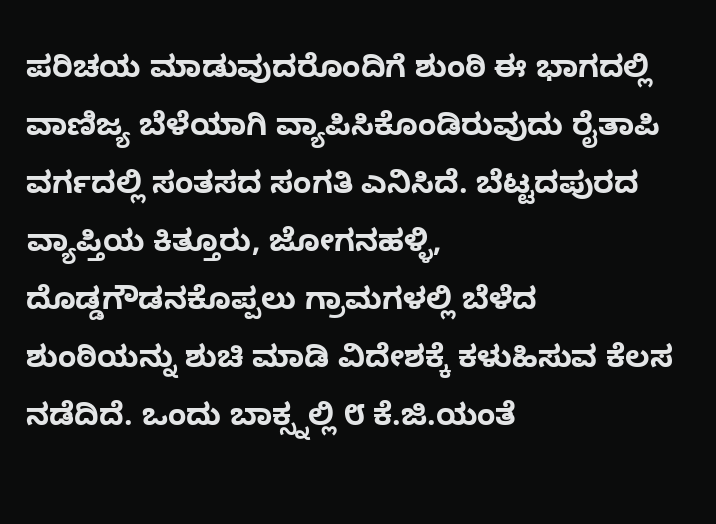ಪರಿಚಯ ಮಾಡುವುದರೊಂದಿಗೆ ಶುಂಠಿ ಈ ಭಾಗದಲ್ಲಿ ವಾಣಿಜ್ಯ ಬೆಳೆಯಾಗಿ ವ್ಯಾಪಿಸಿಕೊಂಡಿರುವುದು ರೈತಾಪಿ ವರ್ಗದಲ್ಲಿ ಸಂತಸದ ಸಂಗತಿ ಎನಿಸಿದೆ. ಬೆಟ್ಟದಪುರದ ವ್ಯಾಪ್ತಿಯ ಕಿತ್ತೂರು, ಜೋಗನಹಳ್ಳಿ, ದೊಡ್ಡಗೌಡನಕೊಪ್ಪಲು ಗ್ರಾಮಗಳಲ್ಲಿ ಬೆಳೆದ ಶುಂಠಿಯನ್ನು ಶುಚಿ ಮಾಡಿ ವಿದೇಶಕ್ಕೆ ಕಳುಹಿಸುವ ಕೆಲಸ ನಡೆದಿದೆ. ಒಂದು ಬಾಕ್ಸ್ನಲ್ಲಿ ೮ ಕೆ.ಜಿ.ಯಂತೆ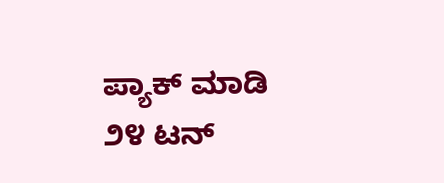ಪ್ಯಾಕ್ ಮಾಡಿ ೨೪ ಟನ್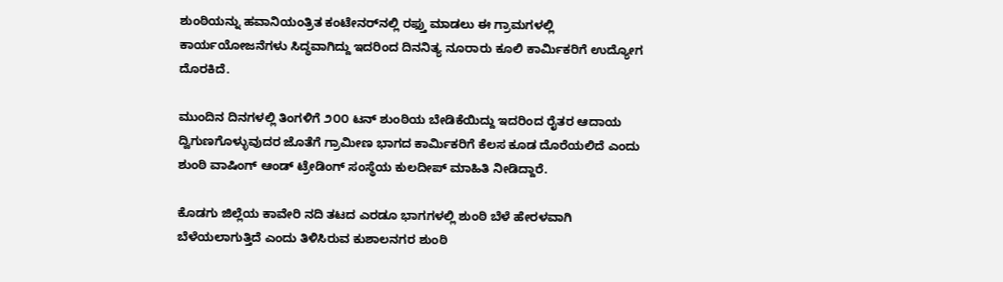ಶುಂಠಿಯನ್ನು ಹವಾನಿಯಂತ್ರಿತ ಕಂಟೇನರ್‌ನಲ್ಲಿ ರಫ್ತು ಮಾಡಲು ಈ ಗ್ರಾಮಗಳಲ್ಲಿ ಕಾರ್ಯಯೋಜನೆಗಳು ಸಿದ್ಧವಾಗಿದ್ದು ಇದರಿಂದ ದಿನನಿತ್ಯ ನೂರಾರು ಕೂಲಿ ಕಾರ್ಮಿಕರಿಗೆ ಉದ್ಯೋಗ ದೊರಕಿದೆ.

ಮುಂದಿನ ದಿನಗಳಲ್ಲಿ ತಿಂಗಳಿಗೆ ೨೦೦ ಟನ್ ಶುಂಠಿಯ ಬೇಡಿಕೆಯಿದ್ದು ಇದರಿಂದ ರೈತರ ಆದಾಯ ದ್ವಿಗುಣಗೊಳ್ಳುವುದರ ಜೊತೆಗೆ ಗ್ರಾಮೀಣ ಭಾಗದ ಕಾರ್ಮಿಕರಿಗೆ ಕೆಲಸ ಕೂಡ ದೊರೆಯಲಿದೆ ಎಂದು ಶುಂಠಿ ವಾಷಿಂಗ್ ಆಂಡ್ ಟ್ರೇಡಿಂಗ್ ಸಂಸ್ಥೆಯ ಕುಲದೀಪ್ ಮಾಹಿತಿ ನೀಡಿದ್ದಾರೆ.

ಕೊಡಗು ಜಿಲ್ಲೆಯ ಕಾವೇರಿ ನದಿ ತಟದ ಎರಡೂ ಭಾಗಗಳಲ್ಲಿ ಶುಂಠಿ ಬೆಳೆ ಹೇರಳವಾಗಿ ಬೆಳೆಯಲಾಗುತ್ತಿದೆ ಎಂದು ತಿಳಿಸಿರುವ ಕುಶಾಲನಗರ ಶುಂಠಿ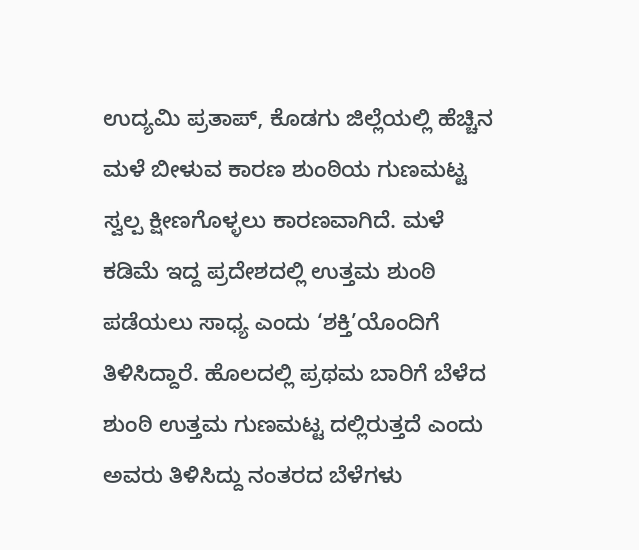ಉದ್ಯಮಿ ಪ್ರತಾಪ್, ಕೊಡಗು ಜಿಲ್ಲೆಯಲ್ಲಿ ಹೆಚ್ಚಿನ ಮಳೆ ಬೀಳುವ ಕಾರಣ ಶುಂಠಿಯ ಗುಣಮಟ್ಟ ಸ್ವಲ್ಪ ಕ್ಷೀಣಗೊಳ್ಳಲು ಕಾರಣವಾಗಿದೆ. ಮಳೆ ಕಡಿಮೆ ಇದ್ದ ಪ್ರದೇಶದಲ್ಲಿ ಉತ್ತಮ ಶುಂಠಿ ಪಡೆಯಲು ಸಾಧ್ಯ ಎಂದು ‘ಶಕ್ತಿ’ಯೊಂದಿಗೆ ತಿಳಿಸಿದ್ದಾರೆ. ಹೊಲದಲ್ಲಿ ಪ್ರಥಮ ಬಾರಿಗೆ ಬೆಳೆದ ಶುಂಠಿ ಉತ್ತಮ ಗುಣಮಟ್ಟ ದಲ್ಲಿರುತ್ತದೆ ಎಂದು ಅವರು ತಿಳಿಸಿದ್ದು ನಂತರದ ಬೆಳೆಗಳು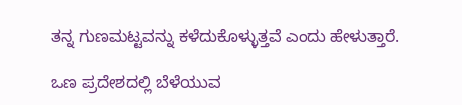ತನ್ನ ಗುಣಮಟ್ಟವನ್ನು ಕಳೆದುಕೊಳ್ಳುತ್ತವೆ ಎಂದು ಹೇಳುತ್ತಾರೆ.

ಒಣ ಪ್ರದೇಶದಲ್ಲಿ ಬೆಳೆಯುವ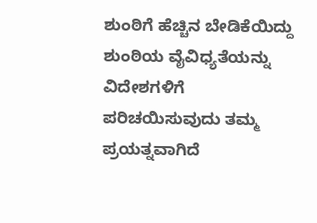ಶುಂಠಿಗೆ ಹೆಚ್ಚಿನ ಬೇಡಿಕೆಯಿದ್ದು ಶುಂಠಿಯ ವೈವಿಧ್ಯತೆಯನ್ನು ವಿದೇಶಗಳಿಗೆ ಪರಿಚಯಿಸುವುದು ತಮ್ಮ ಪ್ರಯತ್ನವಾಗಿದೆ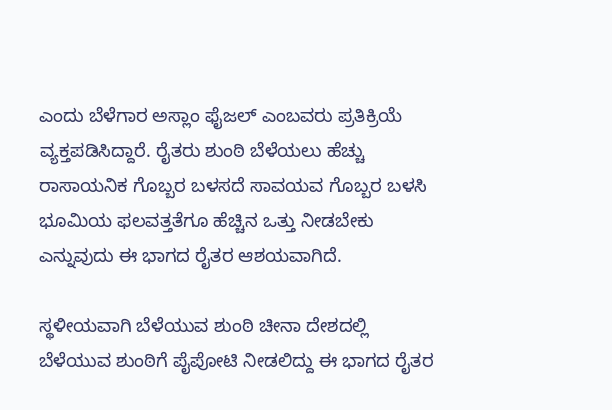ಎಂದು ಬೆಳೆಗಾರ ಅಸ್ಲಾಂ ಫೈಜಲ್ ಎಂಬವರು ಪ್ರತಿಕ್ರಿಯೆ ವ್ಯಕ್ತಪಡಿಸಿದ್ದಾರೆ. ರೈತರು ಶುಂಠಿ ಬೆಳೆಯಲು ಹೆಚ್ಚು ರಾಸಾಯನಿಕ ಗೊಬ್ಬರ ಬಳಸದೆ ಸಾವಯವ ಗೊಬ್ಬರ ಬಳಸಿ ಭೂಮಿಯ ಫಲವತ್ತತೆಗೂ ಹೆಚ್ಚಿನ ಒತ್ತು ನೀಡಬೇಕು ಎನ್ನುವುದು ಈ ಭಾಗದ ರೈತರ ಆಶಯವಾಗಿದೆ.

ಸ್ಥಳೀಯವಾಗಿ ಬೆಳೆಯುವ ಶುಂಠಿ ಚೀನಾ ದೇಶದಲ್ಲಿ ಬೆಳೆಯುವ ಶುಂಠಿಗೆ ಪೈಪೋಟಿ ನೀಡಲಿದ್ದು ಈ ಭಾಗದ ರೈತರ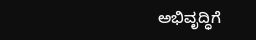ಅಭಿವೃದ್ಧಿಗೆ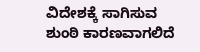ವಿದೇಶಕ್ಕೆ ಸಾಗಿಸುವ ಶುಂಠಿ ಕಾರಣವಾಗಲಿದೆ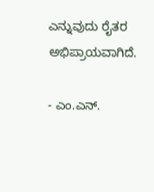ಎನ್ನುವುದು ರೈತರ ಅಭಿಪ್ರಾಯವಾಗಿದೆ.

- ಎಂ.ಎನ್.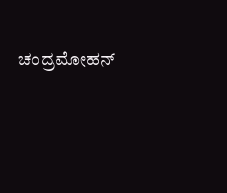ಚಂದ್ರಮೋಹನ್